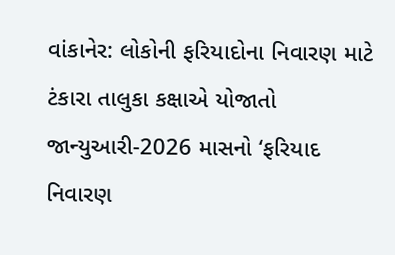વાંકાનેર: લોકોની ફરિયાદોના નિવારણ માટે ટંકારા તાલુકા કક્ષાએ યોજાતો જાન્યુઆરી-2026 માસનો ‘ફરિયાદ નિવારણ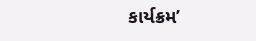કાર્યક્રમ’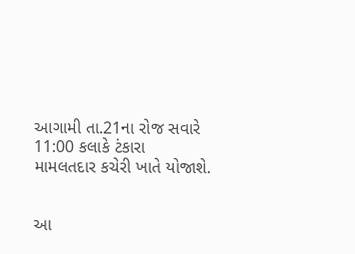આગામી તા.21ના રોજ સવારે 11:00 કલાકે ટંકારા મામલતદાર કચેરી ખાતે યોજાશે.


આ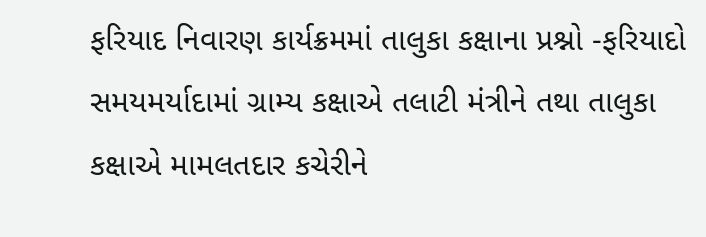ફરિયાદ નિવારણ કાર્યક્રમમાં તાલુકા કક્ષાના પ્રશ્નો -ફરિયાદો સમયમર્યાદામાં ગ્રામ્ય કક્ષાએ તલાટી મંત્રીને તથા તાલુકા કક્ષાએ મામલતદાર કચેરીને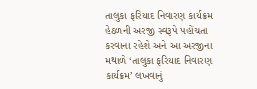તાલુકા ફરિયાદ નિવારણ કાર્યક્રમ હેઠળની અરજી સ્વરૂપે પહોંચતા કરવાના રહેશે અને આ અરજીના મથાળે ‘તાલુકા ફરિયાદ નિવારણ કાર્યક્રમ’ લખવાનું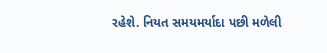રહેશે. નિયત સમયમર્યાદા પછી મળેલી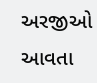અરજીઓ આવતા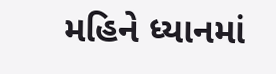મહિને ધ્યાનમાં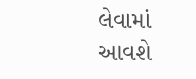લેવામાં આવશે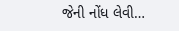જેની નોંધ લેવી…